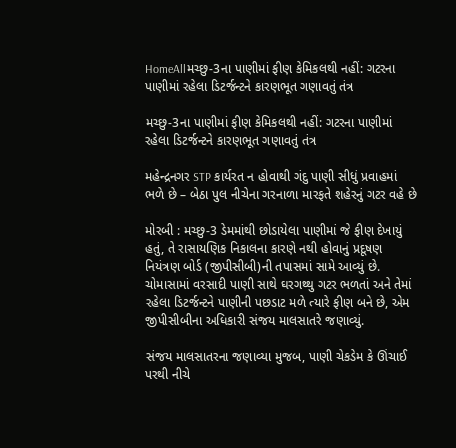HomeAllમચ્છુ-3ના પાણીમાં ફીણ કેમિકલથી નહીં: ગટરના પાણીમાં રહેલા ડિટર્જન્ટને કારણભૂત ગણાવતું તંત્ર

મચ્છુ-3ના પાણીમાં ફીણ કેમિકલથી નહીં: ગટરના પાણીમાં રહેલા ડિટર્જન્ટને કારણભૂત ગણાવતું તંત્ર

મહેન્દ્રનગર STP કાર્યરત ન હોવાથી ગંદુ પાણી સીધું પ્રવાહમાં ભળે છે – બેઠા પુલ નીચેના ગરનાળા મારફતે શહેરનું ગટર વહે છે

મોરબી : મચ્છુ-3 ડેમમાંથી છોડાયેલા પાણીમાં જે ફીણ દેખાયું હતું, તે રાસાયણિક નિકાલના કારણે નથી હોવાનું પ્રદૂષણ નિયંત્રણ બોર્ડ (જીપીસીબી)ની તપાસમાં સામે આવ્યું છે. ચોમાસામાં વરસાદી પાણી સાથે ઘરગથ્થુ ગટર ભળતાં અને તેમાં રહેલા ડિટર્જન્ટને પાણીની પછડાટ મળે ત્યારે ફીણ બને છે, એમ જીપીસીબીના અધિકારી સંજય માલસાતરે જણાવ્યું.

સંજય માલસાતરના જણાવ્યા મુજબ, પાણી ચેકડેમ કે ઊંચાઈ પરથી નીચે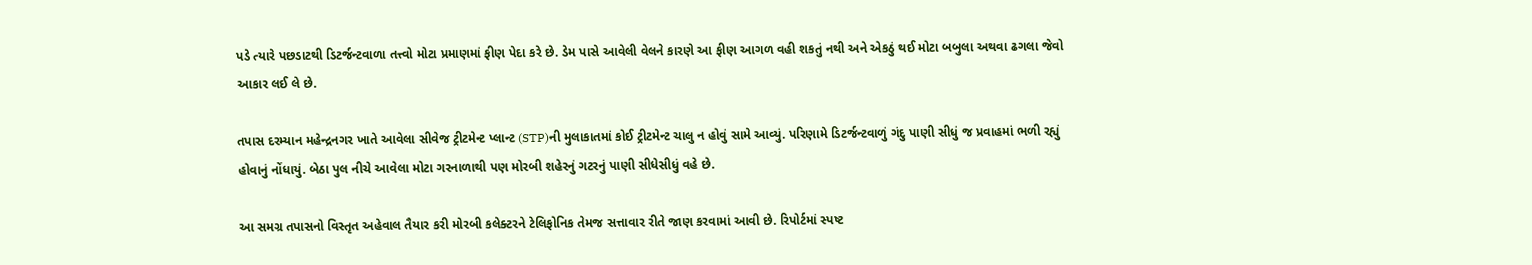પડે ત્યારે પછડાટથી ડિટર્જન્ટવાળા તત્ત્વો મોટા પ્રમાણમાં ફીણ પેદા કરે છે. ડેમ પાસે આવેલી વેલને કારણે આ ફીણ આગળ વહી શકતું નથી અને એકઠું થઈ મોટા બબુલા અથવા ઢગલા જેવો આકાર લઈ લે છે.

તપાસ દરમ્યાન મહેન્દ્રનગર ખાતે આવેલા સીવેજ ટ્રીટમેન્ટ પ્લાન્ટ (STP)ની મુલાકાતમાં કોઈ ટ્રીટમેન્ટ ચાલુ ન હોવું સામે આવ્યું. પરિણામે ડિટર્જન્ટવાળું ગંદુ પાણી સીધું જ પ્રવાહમાં ભળી રહ્યું હોવાનું નોંધાયું. બેઠા પુલ નીચે આવેલા મોટા ગરનાળાથી પણ મોરબી શહેરનું ગટરનું પાણી સીધેસીધું વહે છે.

આ સમગ્ર તપાસનો વિસ્તૃત અહેવાલ તૈયાર કરી મોરબી કલેક્ટરને ટેલિફોનિક તેમજ સત્તાવાર રીતે જાણ કરવામાં આવી છે. રિપોર્ટમાં સ્પષ્ટ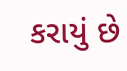કરાયું છે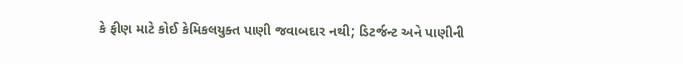કે ફીણ માટે કોઈ કેમિકલયુક્ત પાણી જવાબદાર નથી; ડિટર્જન્ટ અને પાણીની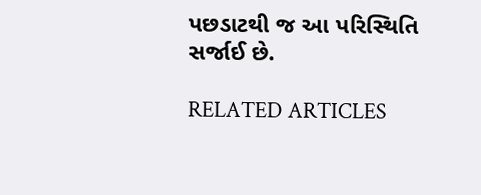પછડાટથી જ આ પરિસ્થિતિ સર્જાઈ છે.

RELATED ARTICLES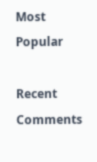Most Popular

Recent Comments